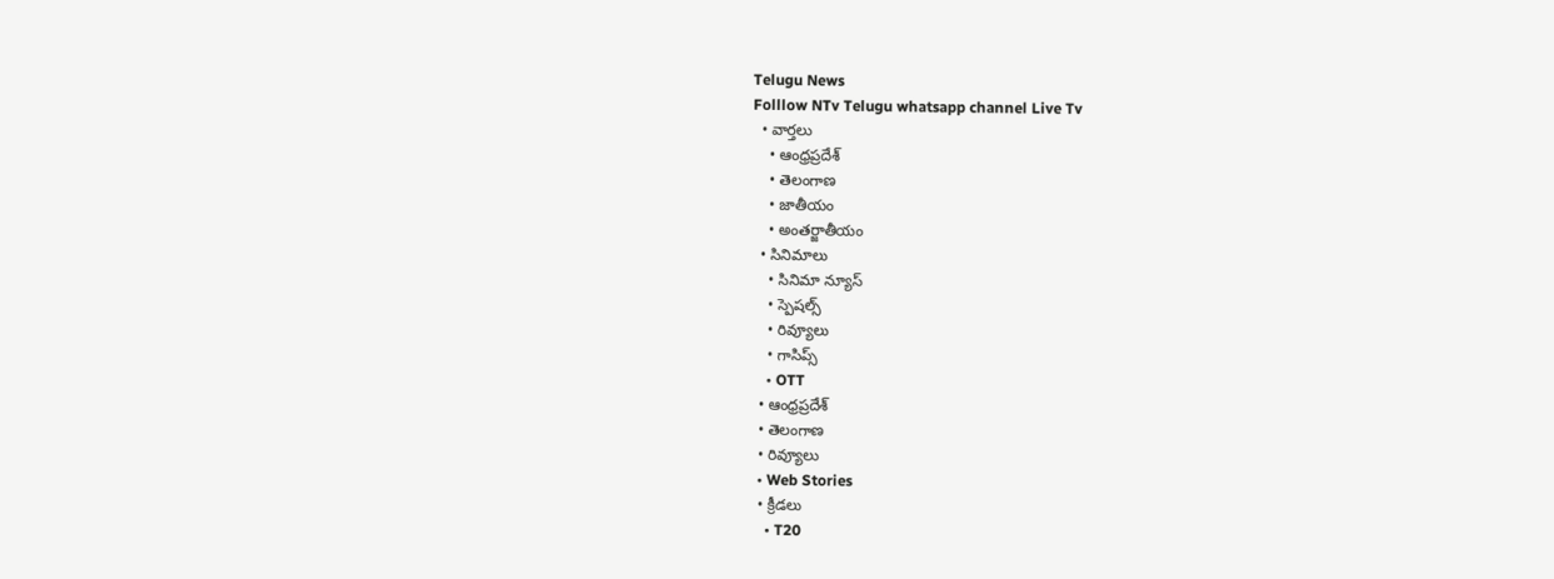Telugu News
Folllow NTv Telugu whatsapp channel Live Tv
  • వార్తలు
    • ఆంధ్రప్రదేశ్
    • తెలంగాణ
    • జాతీయం
    • అంతర్జాతీయం
  • సినిమాలు
    • సినిమా న్యూస్
    • స్పెషల్స్
    • రివ్యూలు
    • గాసిప్స్
    • OTT
  • ఆంధ్రప్రదేశ్
  • తెలంగాణ
  • రివ్యూలు
  • Web Stories
  • క్రీడలు
    • T20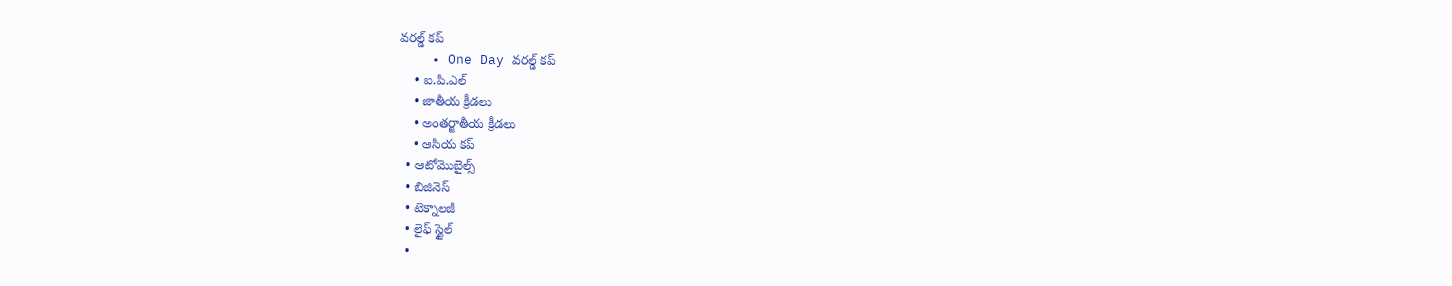వరల్డ్ కప్
    • One Day వరల్డ్ కప్
    • ఐ.పి.ఎల్
    • జాతీయ క్రీడలు
    • అంతర్జాతీయ క్రీడలు
    • ఆసియ కప్
  • ఆటోమొబైల్స్
  • బిజినెస్‌
  • టెక్నాలజీ
  • లైఫ్ స్టైల్
  •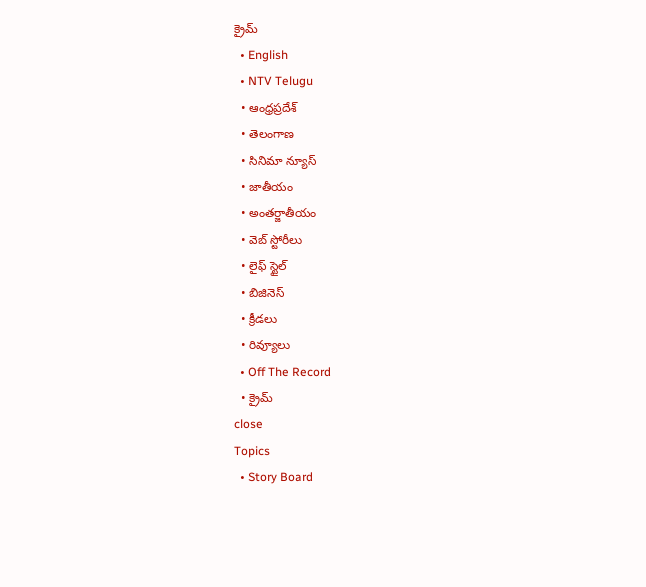క్రైమ్
  • English
  • NTV Telugu
  • ఆంధ్రప్రదేశ్
  • తెలంగాణ
  • సినిమా న్యూస్
  • జాతీయం
  • అంతర్జాతీయం
  • వెబ్ స్టోరీలు
  • లైఫ్ స్టైల్
  • బిజినెస్‌
  • క్రీడలు
  • రివ్యూలు
  • Off The Record
  • క్రైమ్
close
Topics
  • Story Board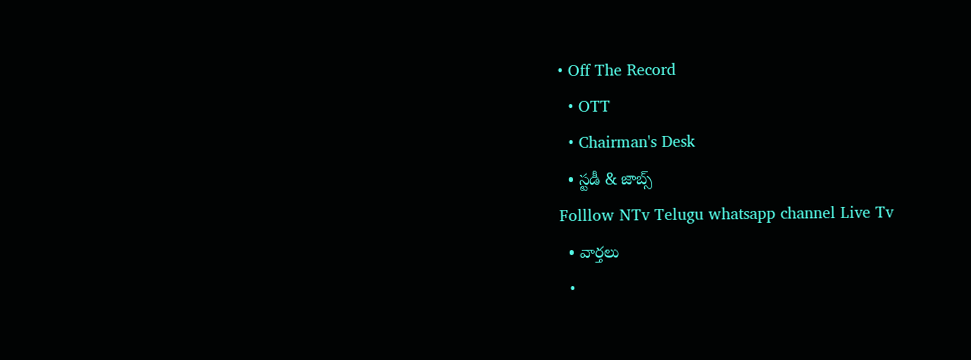• Off The Record
  • OTT
  • Chairman's Desk
  • స్టడీ & జాబ్స్
Folllow NTv Telugu whatsapp channel Live Tv
  • వార్తలు
  •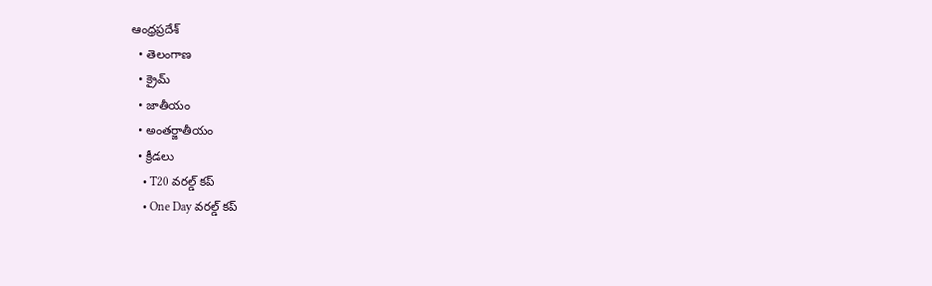ఆంధ్రప్రదేశ్
  • తెలంగాణ
  • క్రైమ్
  • జాతీయం
  • అంతర్జాతీయం
  • క్రీడలు
    • T20 వరల్డ్ కప్
    • One Day వరల్డ్ కప్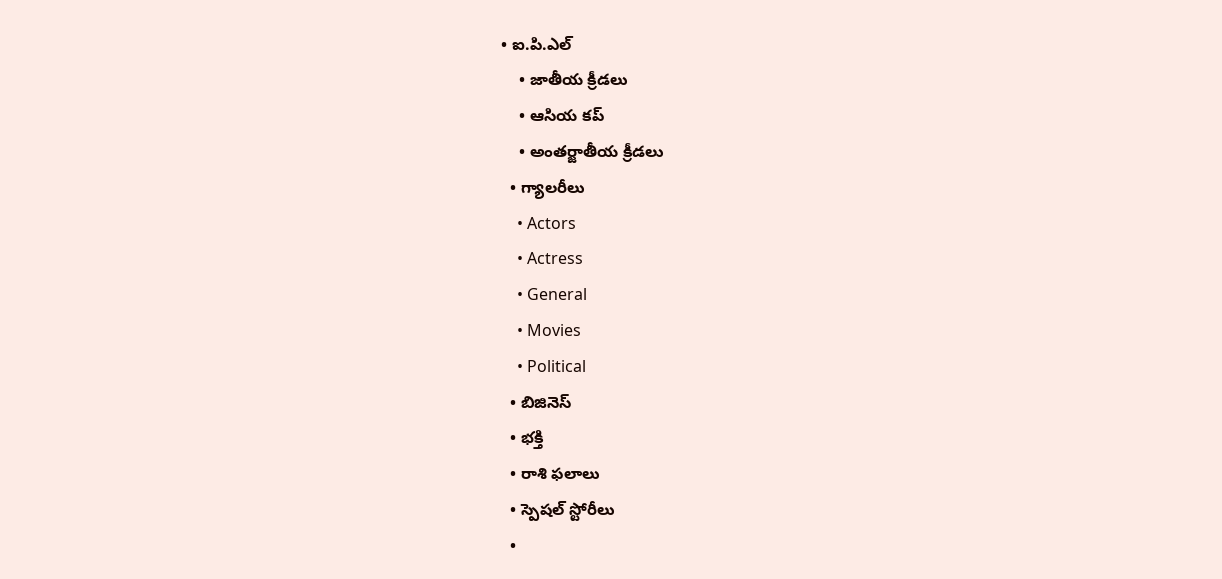• ఐ.పి.ఎల్
    • జాతీయ క్రీడలు
    • ఆసియ కప్
    • అంతర్జాతీయ క్రీడలు
  • గ్యాలరీలు
    • Actors
    • Actress
    • General
    • Movies
    • Political
  • బిజినెస్‌
  • భక్తి
  • రాశి ఫలాలు
  • స్పెషల్‌ స్టోరీలు
  •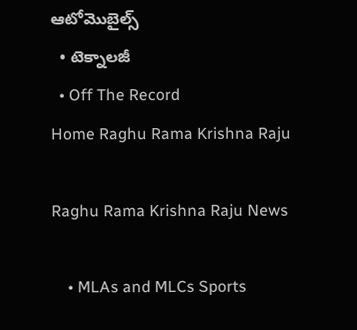ఆటోమొబైల్స్
  • టెక్నాలజీ
  • Off The Record
Home Raghu Rama Krishna Raju

Raghu Rama Krishna Raju News

    • MLAs and MLCs Sports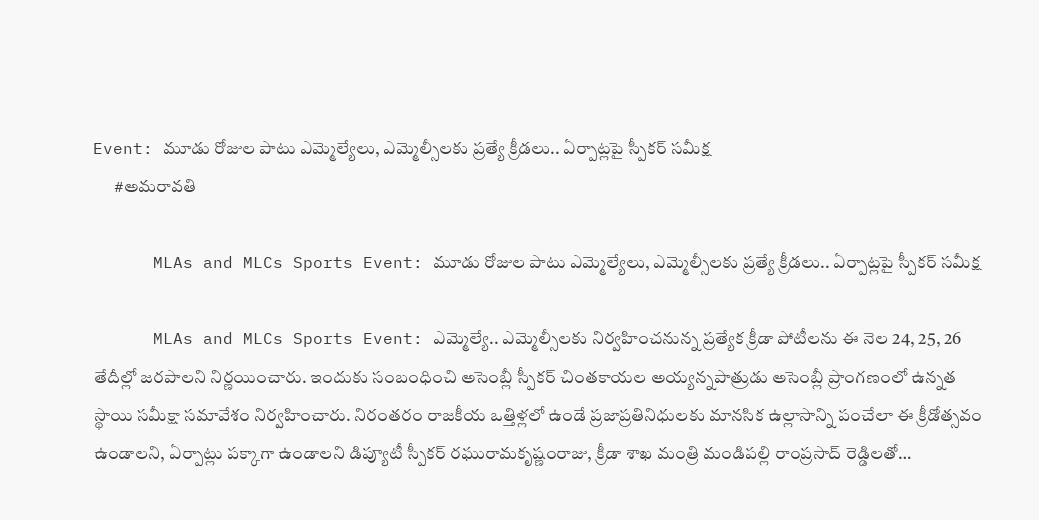Event: మూడు రోజుల పాటు ఎమ్మెల్యేలు, ఎమ్మెల్సీలకు ప్రత్యే క్రీడలు.. ఏర్పాట్లపై స్పీకర్‌ సమీక్ష
      #అమరావతి

      MLAs and MLCs Sports Event: మూడు రోజుల పాటు ఎమ్మెల్యేలు, ఎమ్మెల్సీలకు ప్రత్యే క్రీడలు.. ఏర్పాట్లపై స్పీకర్‌ సమీక్ష

      MLAs and MLCs Sports Event: ఎమ్మెల్యే.. ఎమ్మెల్సీలకు నిర్వహించనున్న ప్రత్యేక క్రీడా పోటీలను ఈ నెల 24, 25, 26 తేదీల్లో జరపాలని నిర్ణయించారు. ఇందుకు సంబంధించి అసెంబ్లీ స్పీకర్ చింతకాయల అయ్యన్నపాత్రుడు అసెంబ్లీ ప్రాంగణంలో ఉన్నత స్థాయి సమీక్షా సమావేశం నిర్వహించారు. నిరంతరం రాజకీయ ఒత్తిళ్లలో ఉండే ప్రజాప్రతినిధులకు మానసిక ఉల్లాసాన్ని పంచేలా ఈ క్రీడోత్సవం ఉండాలని, ఏర్పాట్లు పక్కాగా ఉండాలని డిప్యూటీ స్పీకర్ రఘురామకృష్ణంరాజు, క్రీడా శాఖ మంత్రి మండిపల్లి రాంప్రసాద్ రెడ్డిలతో…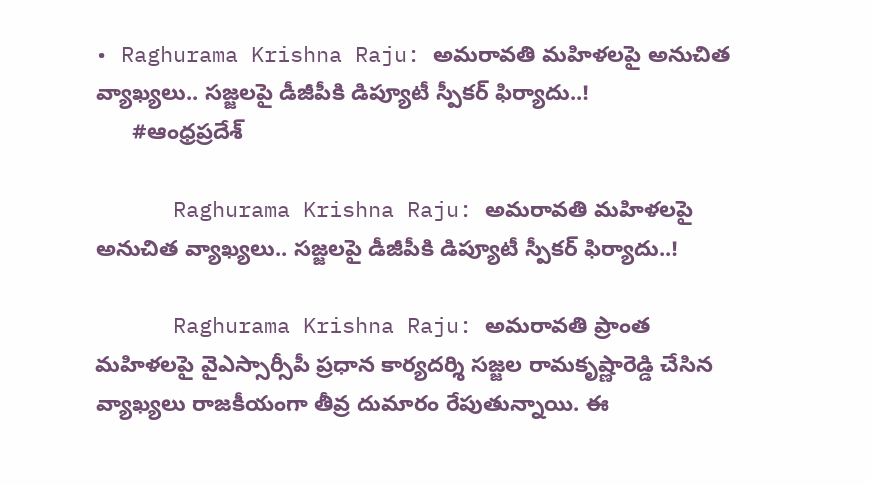• Raghurama Krishna Raju: అమరావతి మహిళలపై అనుచిత వ్యాఖ్యలు.. సజ్జలపై డీజీపీకి డిప్యూటీ స్పీకర్ ఫిర్యాదు..!
      #ఆంధ్రప్రదేశ్

      Raghurama Krishna Raju: అమరావతి మహిళలపై అనుచిత వ్యాఖ్యలు.. సజ్జలపై డీజీపీకి డిప్యూటీ స్పీకర్ ఫిర్యాదు..!

      Raghurama Krishna Raju: అమరావతి ప్రాంత మహిళలపై వైఎస్సార్సీపీ ప్రధాన కార్యదర్శి సజ్జల రామకృష్ణారెడ్డి చేసిన వ్యాఖ్యలు రాజకీయంగా తీవ్ర దుమారం రేపుతున్నాయి. ఈ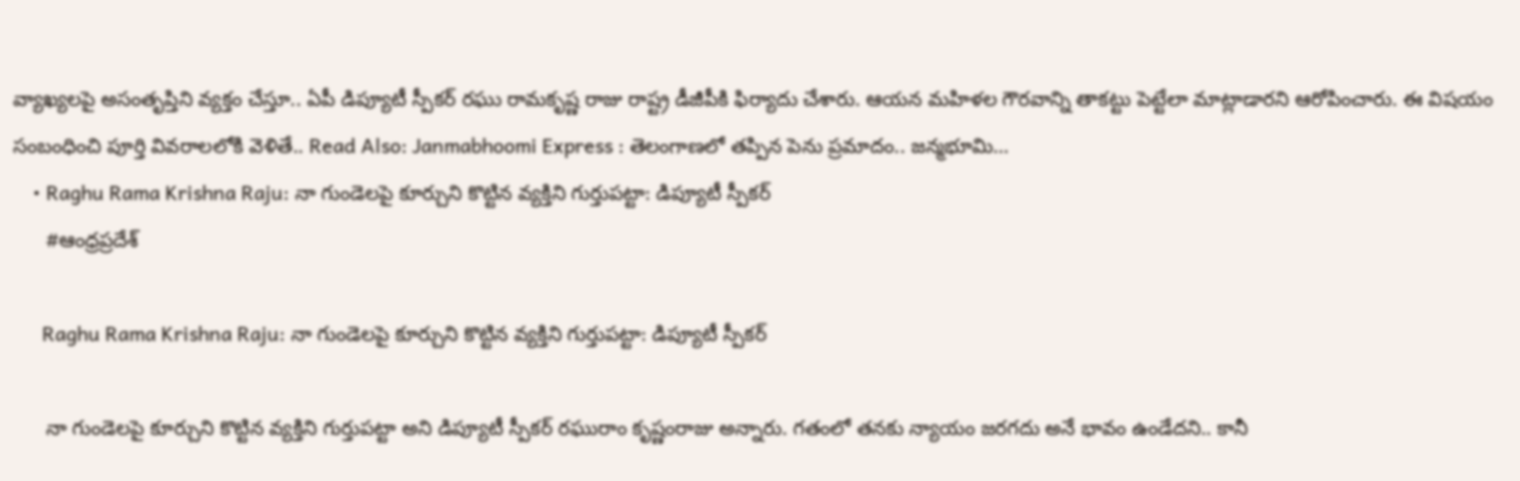వ్యాఖ్యలపై అసంతృప్తిని వ్యక్తం చేస్తూ.. ఏపీ డిప్యూటీ స్పీకర్ రఘు రామకృష్ణ రాజు రాష్ట్ర డీజీపీకి ఫిర్యాదు చేశారు. ఆయన మహిళల గౌరవాన్ని తాకట్టు పెట్టేలా మాట్లాడారని ఆరోపించారు. ఈ విషయం సంబంధించి పూర్తి వివరాలలోకి వెళితే.. Read Also: Janmabhoomi Express : తెలంగాణలో తప్పిన పెను ప్రమాదం.. జన్మభూమి…
    • Raghu Rama Krishna Raju: నా గుండెలపై కూర్చుని కొట్టిన వ్యక్తిని గుర్తుపట్టా: డిప్యూటీ స్పీకర్
      #ఆంధ్రప్రదేశ్

      Raghu Rama Krishna Raju: నా గుండెలపై కూర్చుని కొట్టిన వ్యక్తిని గుర్తుపట్టా: డిప్యూటీ స్పీకర్

      నా గుండెలపై కూర్చుని కొట్టిన వ్యక్తిని గుర్తుపట్టా అని డిప్యూటీ స్పీకర్ రఘురాం కృష్ణంరాజు అన్నారు. గతంలో తనకు న్యాయం జరగదు అనే భావం ఉండేదని.. కానీ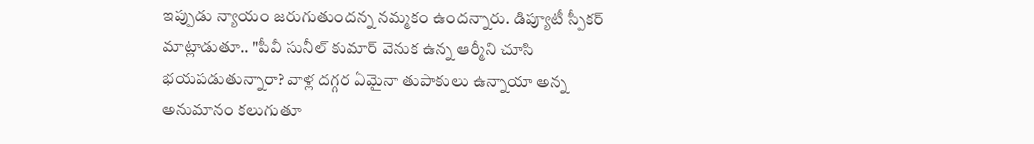ఇప్పుడు న్యాయం జరుగుతుందన్న నమ్మకం ఉందన్నారు. డిప్యూటీ స్పీకర్ మాట్లాడుతూ.. "పీవీ సునీల్ కుమార్ వెనుక ఉన్న ఆర్మీని చూసి భయపడుతున్నారా? వాళ్ల దగ్గర ఏమైనా తుపాకులు ఉన్నాయా అన్న అనుమానం కలుగుతూ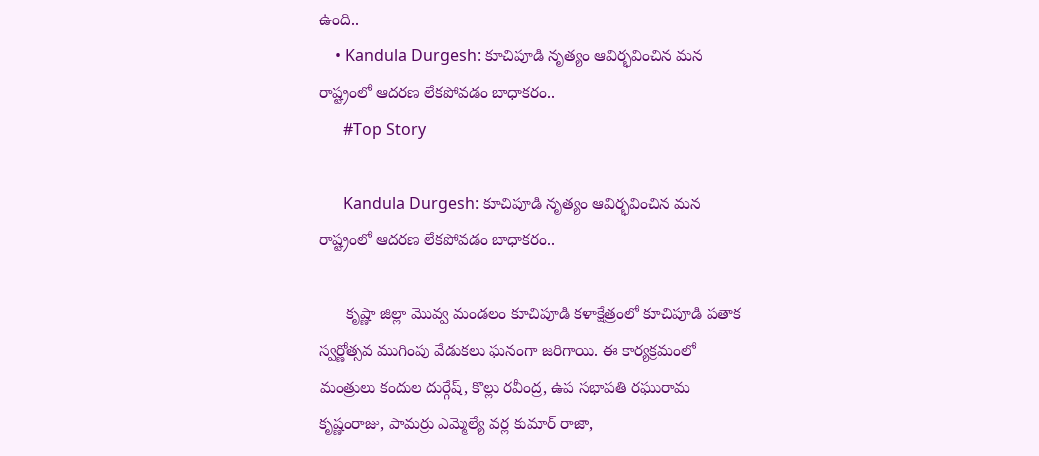ఉంది..
    • Kandula Durgesh: కూచిపూడి నృత్యం ఆవిర్భవించిన మన రాష్ట్రంలో ఆదరణ లేకపోవడం బాధాకరం..
      #Top Story

      Kandula Durgesh: కూచిపూడి నృత్యం ఆవిర్భవించిన మన రాష్ట్రంలో ఆదరణ లేకపోవడం బాధాకరం..

      కృష్ణా జిల్లా మొవ్వ మండలం కూచిపూడి కళాక్షేత్రంలో కూచిపూడి పతాక స్వర్ణోత్సవ ముగింపు వేడుకలు ఘనంగా జరిగాయి. ఈ కార్యక్రమంలో మంత్రులు కందుల దుర్గేష్, కొల్లు రవీంద్ర, ఉప సభాపతి రఘురామ కృష్ణంరాజు, పామర్రు ఎమ్మెల్యే వర్ల కుమార్ రాజా,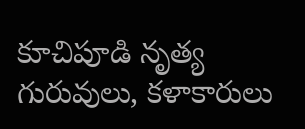కూచిపూడి నృత్య గురువులు, కళాకారులు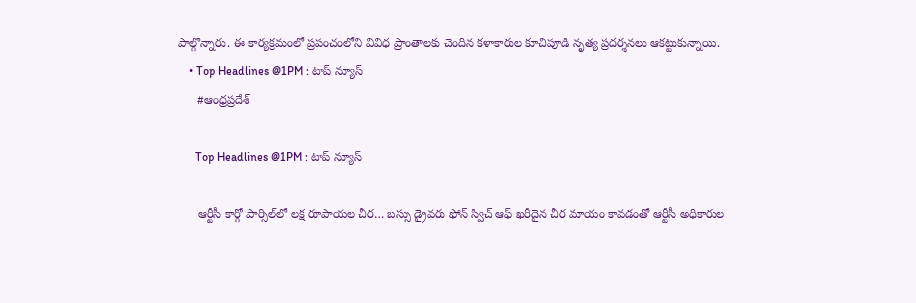పాల్గొన్నారు. ఈ కార్యక్రమంలో ప్రపంచంలోని వివిధ ప్రాంతాలకు చెందిన కళాకారుల కూచిపూడి నృత్య ప్రదర్శనలు ఆకట్టుకున్నాయి.
    • Top Headlines @1PM : టాప్‌ న్యూస్‌
      #ఆంధ్రప్రదేశ్

      Top Headlines @1PM : టాప్‌ న్యూస్‌

      ఆర్టీసీ కార్గో పార్సిల్‌లో లక్ష రూపాయల చీర… బస్సు డ్రైవరు ఫోన్ స్విచ్ ఆఫ్ ఖరీదైన చీర మాయం కావడంతో ఆర్టీసీ అధికారుల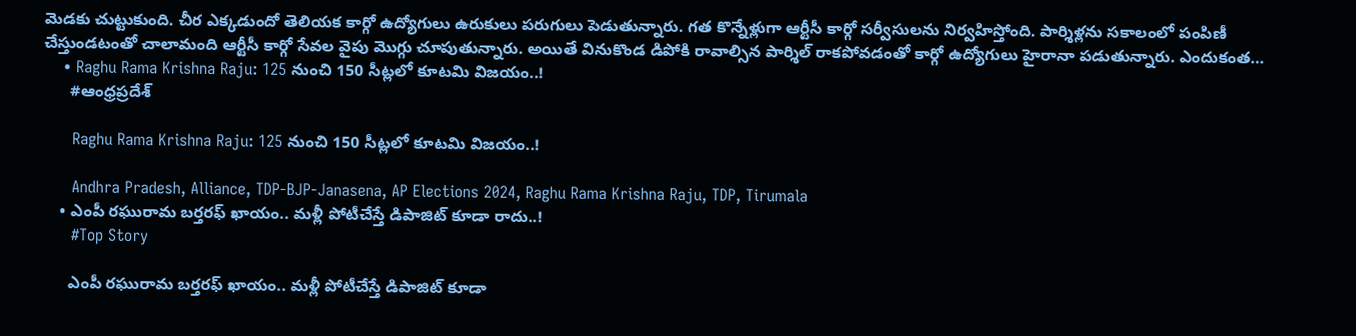మెడకు చుట్టుకుంది. చీర ఎక్కడుందో తెలియక కార్గో ఉద్యోగులు ఉరుకులు పరుగులు పెడుతున్నారు. గత కొన్నేళ్లుగా ఆర్టీసీ కార్గో సర్వీసులను నిర్వహిస్తోంది. పార్శిళ్లను సకాలంలో పంపిణీ చేస్తుండటంతో చాలామంది ఆర్టీసీ కార్గో సేవల వైపు మొగ్గు చూపుతున్నారు. అయితే వినుకొండ డిపోకి రావాల్సిన పార్శిల్ రాకపోవడంతో కార్గో ఉద్యోగులు హైరానా పడుతున్నారు. ఎందుకంత…
    • Raghu Rama Krishna Raju: 125 నుంచి 150 సీట్లలో కూటమి విజయం..!
      #ఆంధ్రప్రదేశ్

      Raghu Rama Krishna Raju: 125 నుంచి 150 సీట్లలో కూటమి విజయం..!

      Andhra Pradesh, Alliance, TDP-BJP-Janasena, AP Elections 2024, Raghu Rama Krishna Raju, TDP, Tirumala
    • ఎంపీ ర‌ఘురామ బ‌ర్త‌ర‌ఫ్ ఖాయం.. మ‌ళ్లీ పోటీచేస్తే డిపాజిట్ కూడా రాదు..!
      #Top Story

      ఎంపీ ర‌ఘురామ బ‌ర్త‌ర‌ఫ్ ఖాయం.. మ‌ళ్లీ పోటీచేస్తే డిపాజిట్ కూడా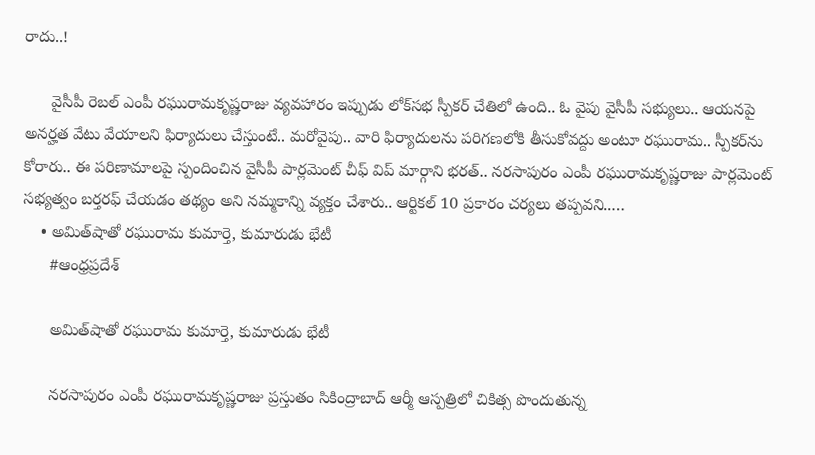రాదు..!

      వైసీపీ రెబ‌ల్ ఎంపీ ర‌ఘురామ‌కృష్ణ‌రాజు వ్య‌వ‌హారం ఇప్పుడు లోక్‌స‌భ స్పీక‌ర్ చేతిలో ఉంది.. ఓ వైపు వైసీపీ స‌భ్యులు.. ఆయ‌న‌పై అన‌ర్హ‌త వేటు వేయాల‌ని ఫిర్యాదులు చేస్తుంటే.. మ‌రోవైపు.. వారి ఫిర్యాదుల‌ను ప‌రిగ‌ణ‌లోకి తీసుకోవ‌ద్దు అంటూ ర‌ఘురామ.. స్పీక‌ర్‌ను కోరారు.. ఈ ప‌రిణామాల‌పై స్పందించిన వైసీపీ పార్ల‌మెంట్ చీఫ్ విప్ మార్గాని భ‌ర‌త్.. నరసాపురం ఎంపీ రఘురామకృష్ణరాజు పార్లమెంట్ సభ్యత్వం బర్తరఫ్ చేయడం తథ్యం అని న‌మ్మ‌కాన్ని వ్య‌క్తం చేశారు.. ఆర్టికల్ 10 ప్రకారం చర్యలు త‌ప్ప‌వ‌ని..…
    • అమిత్‌షాతో రఘురామ కుమార్తె, కుమారుడు భేటీ
      #ఆంధ్రప్రదేశ్

      అమిత్‌షాతో రఘురామ కుమార్తె, కుమారుడు భేటీ

      నరసాపురం ఎంపీ రఘురామకృష్ణరాజు ప్రస్తుతం సికింద్రాబాద్ ఆర్మీ ఆస్పత్రిలో చికిత్స పొందుతున్న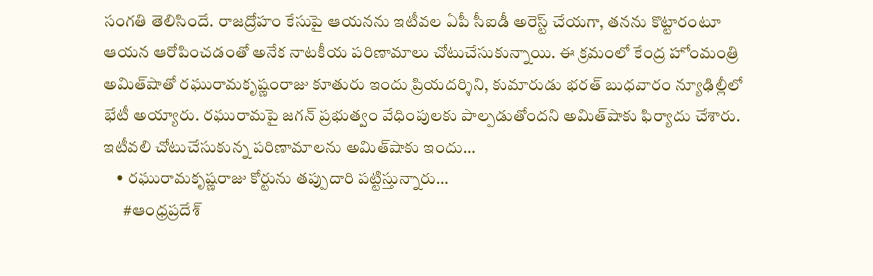సంగతి తెలిసిందే. రాజద్రోహం కేసుపై ఆయనను ఇటీవల ఏపీ సీఐడీ అరెస్ట్ చేయగా, తనను కొట్టారంటూ ఆయన ఆరోపించడంతో అనేక నాటకీయ పరిణామాలు చోటుచేసుకున్నాయి. ఈ క్రమంలో కేంద్ర హోంమంత్రి అమిత్‌షాతో రఘురామకృష్ణంరాజు కూతురు ఇందు ప్రియదర్శిని, కుమారుడు భరత్‌ బుధవారం న్యూఢిల్లీలో భేటీ అయ్యారు. రఘురామపై జగన్‌ ప్రభుత్వం వేధింపులకు పాల్పడుతోందని అమిత్‌షాకు ఫిర్యాదు చేశారు. ఇటీవలి చోటుచేసుకున్న పరిణామాలను అమిత్‌షాకు ఇందు…
    • రఘురామకృష్ణరాజు కోర్టును తప్పుదారి పట్టిస్తున్నారు…
      #ఆంధ్రప్రదేశ్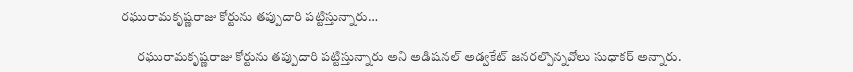రఘురామకృష్ణరాజు కోర్టును తప్పుదారి పట్టిస్తున్నారు…

      రఘురామకృష్ణరాజు కోర్టును తప్పుదారి పట్టిస్తున్నారు అని అడిషనల్ అడ్వకేట్ జనరల్పొన్నవోలు సుధాకర్ అన్నారు.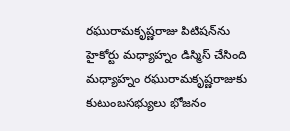రఘురామకృష్ణరాజు పిటిషన్‌ను హైకోర్టు మధ్యాహ్నం డిస్మిస్‌ చేసింది మధ్యాహ్నం రఘురామకృష్ణరాజుకు కుటుంబసభ్యులు భోజనం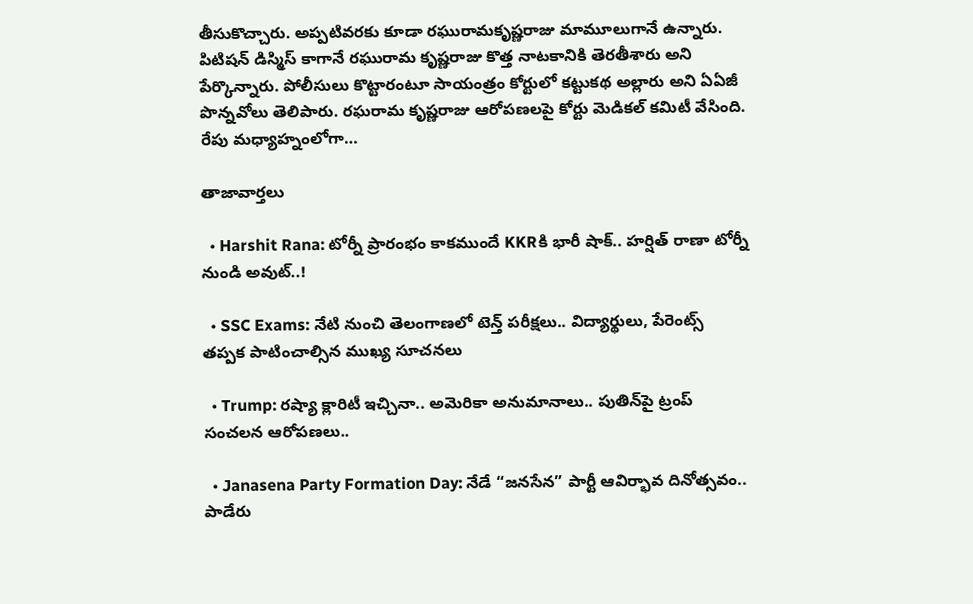తీసుకొచ్చారు. అప్పటివరకు కూడా రఘురామకృష్ణరాజు మామూలుగానే ఉన్నారు. పిటిషన్‌ డిస్మిస్‌ కాగానే రఘురామ కృష్ణరాజు కొత్త నాటకానికి తెరతీశారు అని పేర్కొన్నారు. పోలీసులు కొట్టారంటూ సాయంత్రం కోర్టులో కట్టుకథ అల్లారు అని ఏఏజీ పొన్నవోలు తెలిపారు. రఘరామ కృష్ణరాజు ఆరోపణలపై కోర్టు మెడికల్‌ కమిటీ వేసింది. రేపు మధ్యాహ్నంలోగా…

తాజావార్తలు

  • Harshit Rana: టోర్నీ ప్రారంభం కాకముందే KKRకి భారీ షాక్.. హర్షిత్ రాణా టోర్నీ నుండి అవుట్..!

  • SSC Exams: నేటి నుంచి తెలంగాణలో టెన్త్ పరీక్షలు.. విద్యార్థులు, పేరెంట్స్ తప్పక పాటించాల్సిన ముఖ్య సూచనలు

  • Trump: రష్యా క్లారిటీ ఇచ్చినా.. అమెరికా అనుమానాలు.. పుతిన్‌పై ట్రంప్ సంచలన ఆరోపణలు..

  • Janasena Party Formation Day: నేడే “జనసేన” పార్టీ ఆవిర్భావ దినోత్సవం.. పాడేరు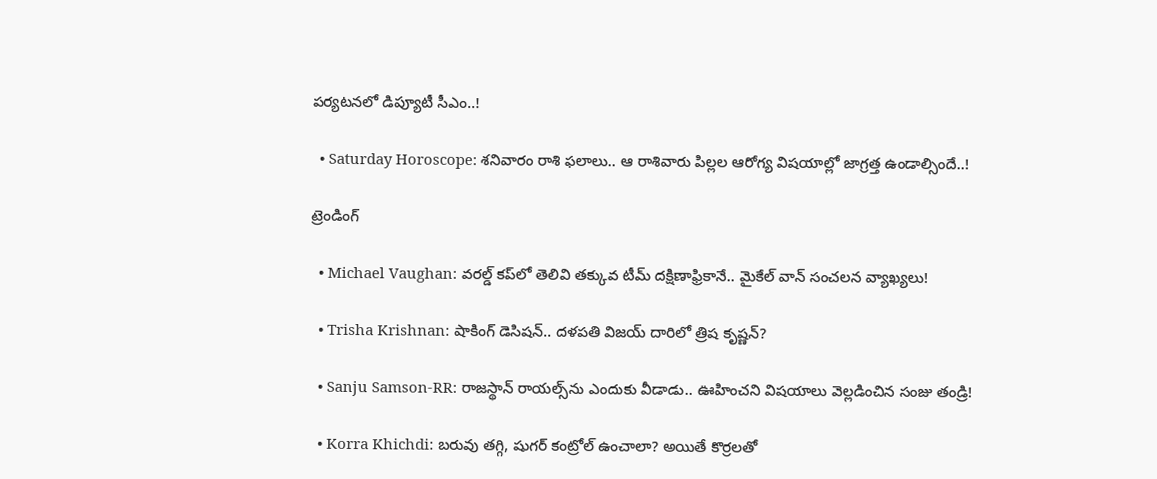పర్యటనలో డిప్యూటీ సీఎం..!

  • Saturday Horoscope: శనివారం రాశి ఫలాలు.. ఆ రాశివారు పిల్లల ఆరోగ్య విషయాల్లో జాగ్రత్త ఉండాల్సిందే..!

ట్రెండింగ్‌

  • Michael Vaughan: వరల్డ్‌ కప్‌లో తెలివి తక్కువ టీమ్ దక్షిణాఫ్రికానే.. మైకేల్ వాన్ సంచలన వ్యాఖ్యలు!

  • Trisha Krishnan: షాకింగ్ డెసిషన్.. దళపతి విజయ్ దారిలో త్రిష కృష్ణన్?

  • Sanju Samson-RR: రాజస్థాన్ రాయల్స్‌ను ఎందుకు వీడాడు.. ఊహించని విషయాలు వెల్లడించిన సంజు తండ్రి!

  • Korra Khichdi: బరువు తగ్గి, షుగర్ కంట్రోల్ ఉంచాలా? అయితే కొర్రలతో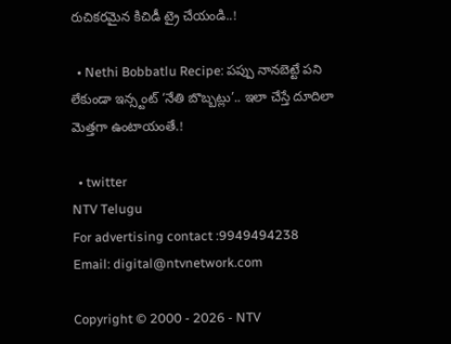రుచికరమైన కిచిడీ ట్రై చేయండి..!

  • Nethi Bobbatlu Recipe: పప్పు నానబెట్టే పని లేకుండా ఇన్స్టంట్ ‘నేతి బొబ్బట్లు’.. ఇలా చేస్తే దూదిలా మెత్తగా ఉంటాయంతే.!

  • twitter
NTV Telugu
For advertising contact :9949494238
Email: digital@ntvnetwork.com

Copyright © 2000 - 2026 - NTV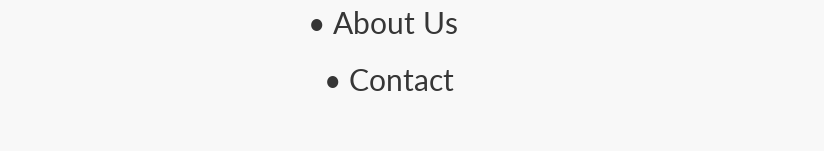• About Us
  • Contact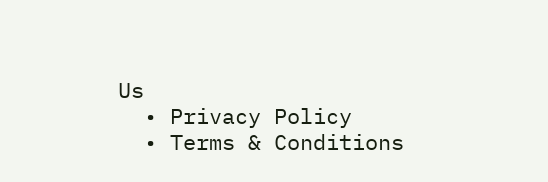Us
  • Privacy Policy
  • Terms & Conditions